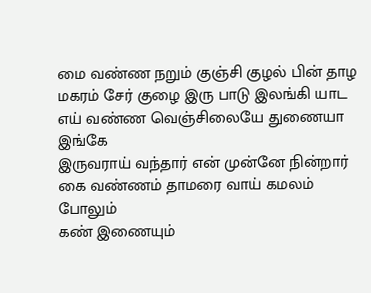மை வண்ண நறும் குஞ்சி குழல் பின் தாழ
மகரம் சேர் குழை இரு பாடு இலங்கி யாட
எய் வண்ண வெஞ்சிலையே துணையா இங்கே
இருவராய் வந்தார் என் முன்னே நின்றார்
கை வண்ணம் தாமரை வாய் கமலம் போலும்
கண் இணையும்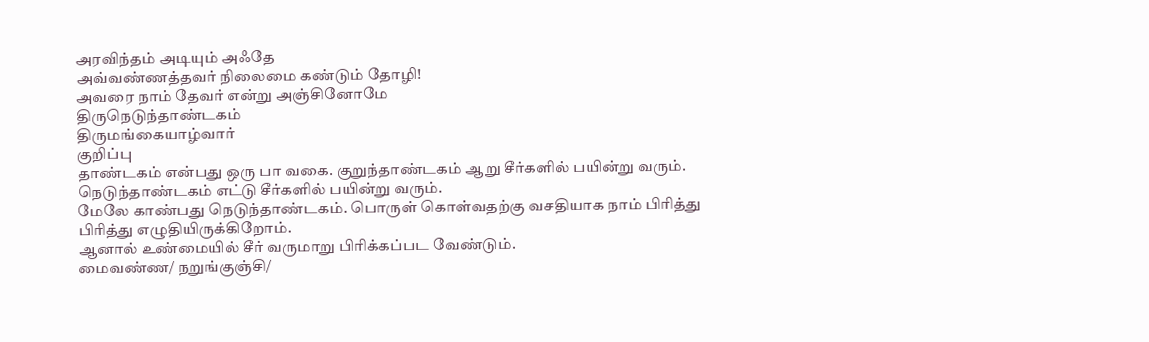அரவிந்தம் அடியும் அஃதே
அவ்வண்ணத்தவர் நிலைமை கண்டும் தோழி!
அவரை நாம் தேவர் என்று அஞ்சினோமே
திருநெடுந்தாண்டகம்
திருமங்கையாழ்வார்
குறிப்பு
தாண்டகம் என்பது ஒரு பா வகை. குறுந்தாண்டகம் ஆறு சீர்களில் பயின்று வரும்.
நெடுந்தாண்டகம் எட்டு சீர்களில் பயின்று வரும்.
மேலே காண்பது நெடுந்தாண்டகம். பொருள் கொள்வதற்கு வசதியாக நாம் பிரித்து பிரித்து எழுதியிருக்கிறோம்.
ஆனால் உண்மையில் சீர் வருமாறு பிரிக்கப்பட வேண்டும்.
மைவண்ண/ நறுங்குஞ்சி/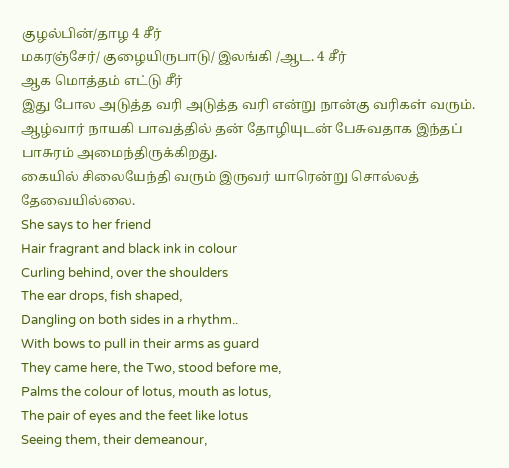குழல்பின்/தாழ 4 சீர்
மகரஞ்சேர்/ குழையிருபாடு/ இலங்கி /ஆட. 4 சீர்
ஆக மொத்தம் எட்டு சீர்
இது போல அடுத்த வரி அடுத்த வரி என்று நான்கு வரிகள் வரும்.
ஆழ்வார் நாயகி பாவத்தில் தன் தோழியுடன் பேசுவதாக இந்தப் பாசுரம் அமைந்திருக்கிறது.
கையில் சிலையேந்தி வரும் இருவர் யாரென்று சொல்லத் தேவையில்லை.
She says to her friend
Hair fragrant and black ink in colour
Curling behind, over the shoulders
The ear drops, fish shaped,
Dangling on both sides in a rhythm..
With bows to pull in their arms as guard
They came here, the Two, stood before me,
Palms the colour of lotus, mouth as lotus,
The pair of eyes and the feet like lotus
Seeing them, their demeanour,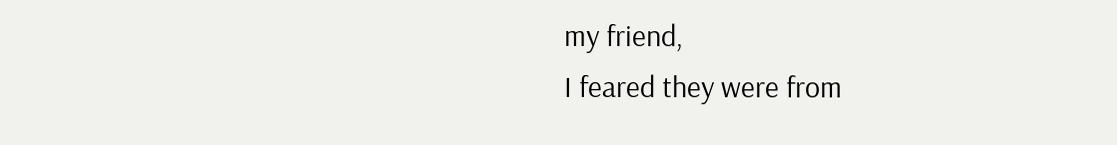my friend,
I feared they were from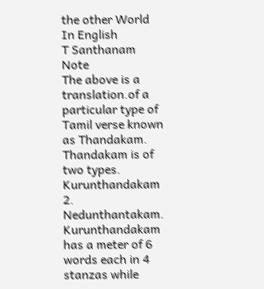the other World
In English
T Santhanam
Note
The above is a translation.of a particular type of Tamil verse known as Thandakam. Thandakam is of two types.
Kurunthandakam
2. Nedunthantakam.
Kurunthandakam has a meter of 6 words each in 4 stanzas while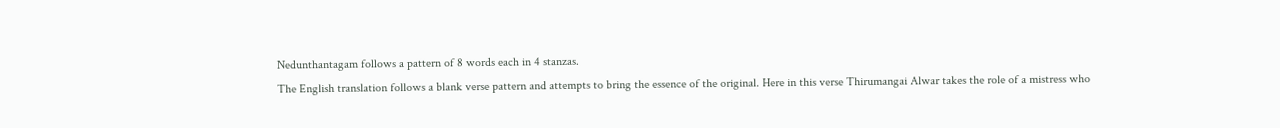Nedunthantagam follows a pattern of 8 words each in 4 stanzas.
The English translation follows a blank verse pattern and attempts to bring the essence of the original. Here in this verse Thirumangai Alwar takes the role of a mistress who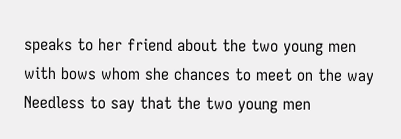speaks to her friend about the two young men with bows whom she chances to meet on the way
Needless to say that the two young men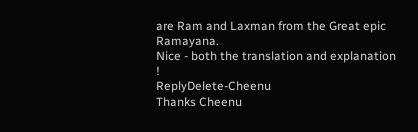are Ram and Laxman from the Great epic Ramayana.
Nice - both the translation and explanation !
ReplyDelete-Cheenu
Thanks Cheenu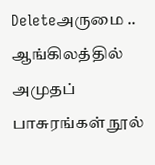Deleteஅருமை .. ஆங்கிலத்தில் அமுதப் பாசுரங்கள் நூல்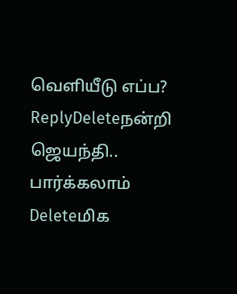வெளியீடு எப்ப?
ReplyDeleteநன்றி ஜெயந்தி.. பார்க்கலாம்
Deleteமிக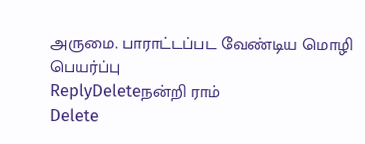அருமை. பாராட்டப்பட வேண்டிய மொழி பெயர்ப்பு
ReplyDeleteநன்றி ராம்
Delete